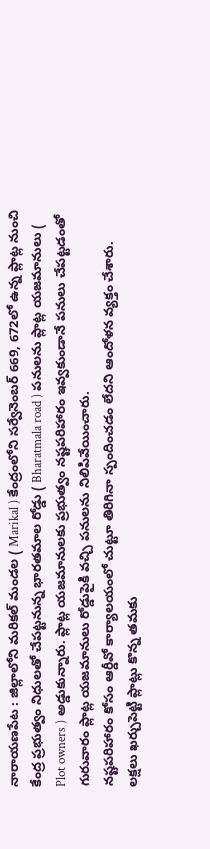నారాయణపేట : జిల్లాలోని మరికల్ మండల ( Marikal ) కేంద్రంలోని సర్వేనెంబర్ 669, 672లో ఉన్న ప్లాట్ల నుంచి కేంద్ర ప్రభుత్వం నిధులతో చేపట్టనున్న భారతమాల రోడ్డు ( Bharatmala road ) పనులను ప్లాట్ల యజమానులు ( Plot owners ) అడ్డుకున్నారు. ప్లాట్ల యజమానులకు ప్రభుత్వం నష్టపరిహారం ఇవ్వకుండానే పనులు చేపట్టడంతో గురువారం ప్లాట్ల యజమానులు రోడ్డుపైకి వచ్చి పనులను నిలిపివేయించారు.
నష్టపరిహారం కోసం ఆర్డీవో కార్యాలయంలో చుట్టూ తిరిగినా స్పందించడం లేదని ఆందోళన వ్యక్తం చేశారు. లక్షలు ఖర్చుపెట్టి ప్లాట్లు కొన్న తమకు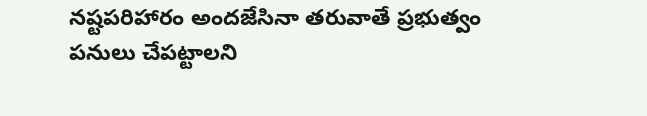నష్టపరిహారం అందజేసినా తరువాతే ప్రభుత్వం పనులు చేపట్టాలని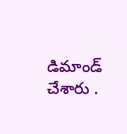డిమాండ్ చేశారు .